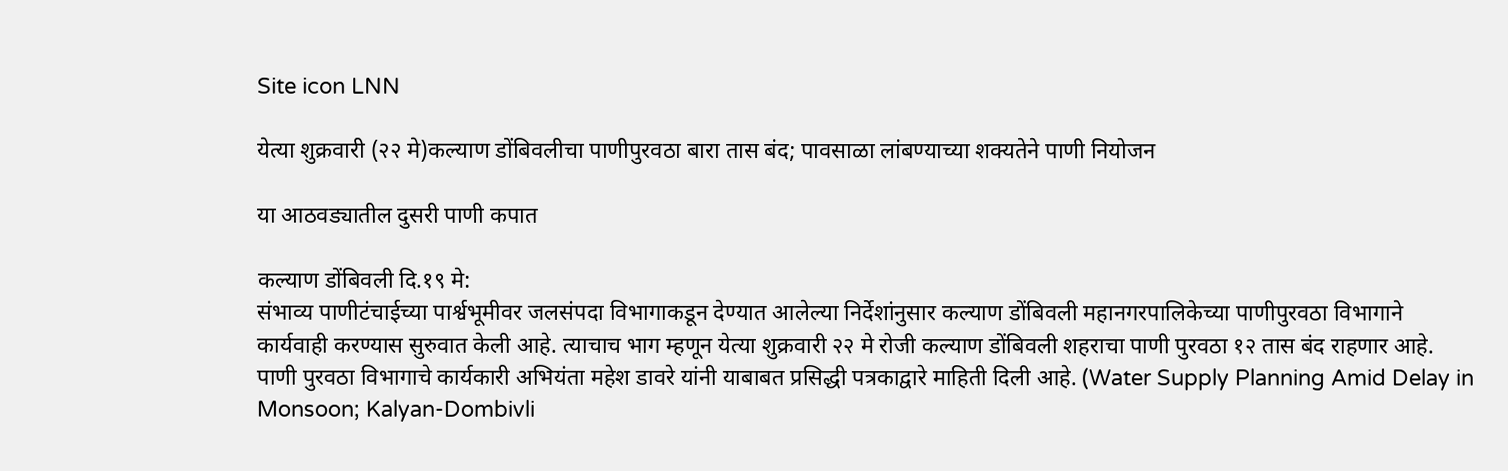Site icon LNN

येत्या शुक्रवारी (२२ मे)कल्याण डोंबिवलीचा पाणीपुरवठा बारा तास बंद; पावसाळा लांबण्याच्या शक्यतेने पाणी नियोजन

या आठवड्यातील दुसरी पाणी कपात

कल्याण डोंबिवली दि.१९ मे:
संभाव्य पाणीटंचाईच्या पार्श्वभूमीवर जलसंपदा विभागाकडून देण्यात आलेल्या निर्देशांनुसार कल्याण डोंबिवली महानगरपालिकेच्या पाणीपुरवठा विभागाने कार्यवाही करण्यास सुरुवात केली आहे. त्याचाच भाग म्हणून येत्या शुक्रवारी २२ मे रोजी कल्याण डोंबिवली शहराचा पाणी पुरवठा १२ तास बंद राहणार आहे. पाणी पुरवठा विभागाचे कार्यकारी अभियंता महेश डावरे यांनी याबाबत प्रसिद्धी पत्रकाद्वारे माहिती दिली आहे. (Water Supply Planning Amid Delay in Monsoon; Kalyan-Dombivli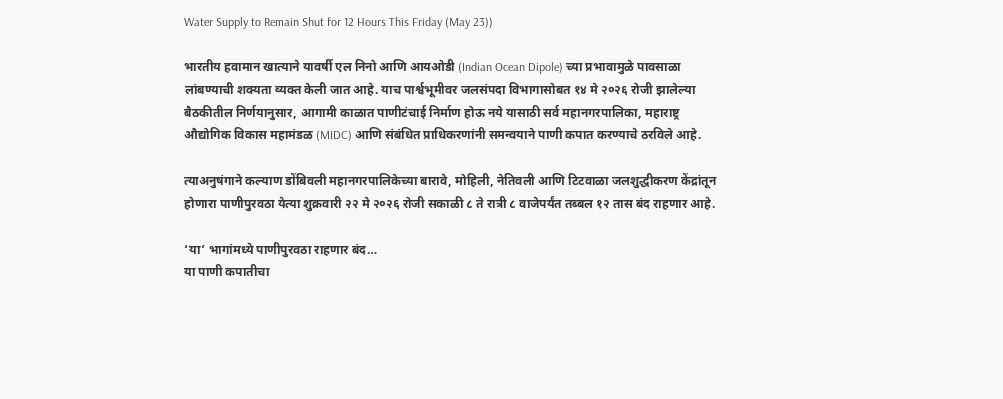Water Supply to Remain Shut for 12 Hours This Friday (May 23))

भारतीय हवामान खात्याने यावर्षी एल निनो आणि आयओडी (Indian Ocean Dipole) च्या प्रभावामुळे पावसाळा लांबण्याची शक्यता व्यक्त केली जात आहे. याच पार्श्वभूमीवर जलसंपदा विभागासोबत १४ मे २०२६ रोजी झालेल्या बैठकीतील निर्णयानुसार, आगामी काळात पाणीटंचाई निर्माण होऊ नये यासाठी सर्व महानगरपालिका, महाराष्ट्र औद्योगिक विकास महामंडळ (MIDC) आणि संबंधित प्राधिकरणांनी समन्वयाने पाणी कपात करण्याचे ठरविले आहे.

त्याअनुषंगाने कल्याण डोंबिवली महानगरपालिकेच्या बारावे, मोहिली, नेतिवली आणि टिटवाळा जलशुद्धीकरण केंद्रांतून होणारा पाणीपुरवठा येत्या शुक्रवारी २२ मे २०२६ रोजी सकाळी ८ ते रात्री ८ वाजेपर्यंत तब्बल १२ तास बंद राहणार आहे.

‘या’ भागांमध्ये पाणीपुरवठा राहणार बंद…
या पाणी कपातीचा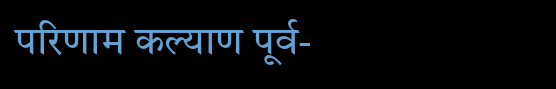परिणाम कल्याण पूर्व-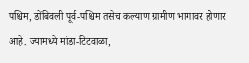पश्चिम, डोंबिवली पूर्व-पश्चिम तसेच कल्याण ग्रामीण भागावर होणार आहे. ज्यामध्ये मांडा-टिटवाळा,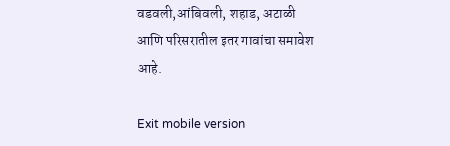वडवली,आंबिवली, शहाड, अटाळी आणि परिसरातील इतर गावांचा समावेश आहे.

Exit mobile version